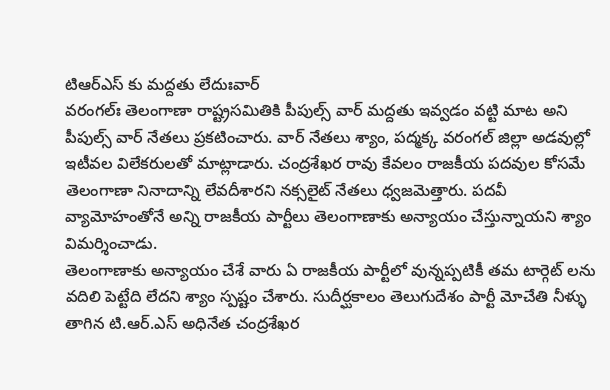టిఆర్ఎస్ కు మద్దతు లేదుఃవార్
వరంగల్ః తెలంగాణా రాష్ట్రసమితికి పీపుల్స్ వార్ మద్దతు ఇవ్వడం వట్టి మాట అని పీపుల్స్ వార్ నేతలు ప్రకటించారు. వార్ నేతలు శ్యాం, పద్మక్క వరంగల్ జిల్లా అడవుల్లో ఇటీవల విలేకరులతో మాట్లాడారు. చంద్రశేఖర రావు కేవలం రాజకీయ పదవుల కోసమే తెలంగాణా నినాదాన్ని లేవదీశారని నక్సలైట్ నేతలు ధ్వజమెత్తారు. పదవీ వ్యామోహంతోనే అన్ని రాజకీయ పార్టీలు తెలంగాణాకు అన్యాయం చేస్తున్నాయని శ్యాం విమర్శించాడు.
తెలంగాణాకు అన్యాయం చేశే వారు ఏ రాజకీయ పార్టీలో వున్నప్పటికీ తమ టార్గెట్ లను వదిలి పెట్టేది లేదని శ్యాం స్పష్టం చేశారు. సుదీర్ఘకాలం తెలుగుదేశం పార్టీ మోచేతి నీళ్ళు తాగిన టి.ఆర్.ఎస్ అధినేత చంద్రశేఖర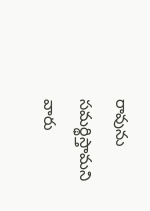రావును సమర్థిస్తామని వారు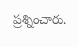ప్రశ్నించారు.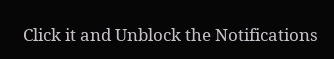Click it and Unblock the Notifications